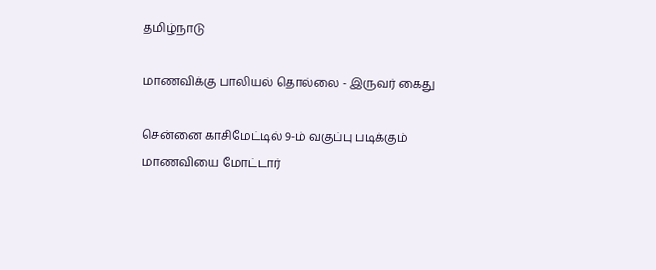தமிழ்நாடு

மாணவிக்கு பாலியல் தொல்லை - இருவர் கைது

சென்னை காசிமேட்டில் 9-ம் வகுப்பு படிக்கும் மாணவியை மோட்டார்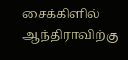சைக்கிளில் ஆந்திராவிற்கு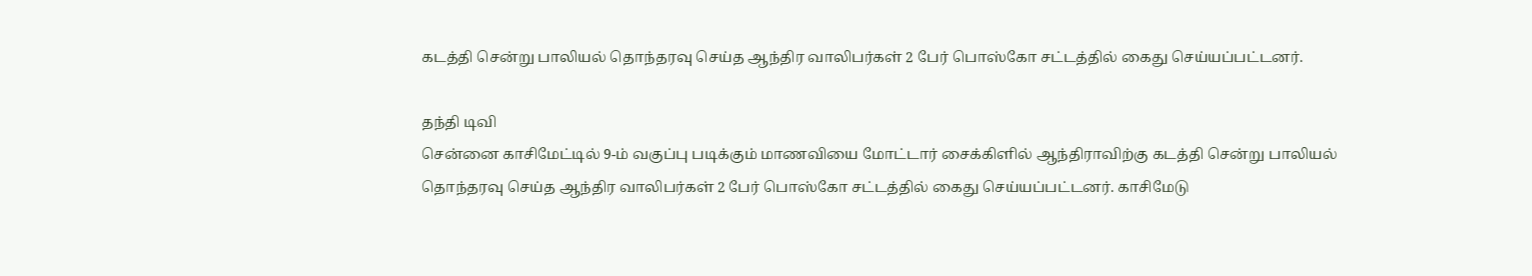கடத்தி சென்று பாலியல் தொந்தரவு செய்த ஆந்திர வாலிபர்கள் 2 பேர் பொஸ்கோ சட்டத்தில் கைது செய்யப்பட்டனர்.

தந்தி டிவி
சென்னை காசிமேட்டில் 9-ம் வகுப்பு படிக்கும் மாணவியை மோட்டார் சைக்கிளில் ஆந்திராவிற்கு கடத்தி சென்று பாலியல் தொந்தரவு செய்த ஆந்திர வாலிபர்கள் 2 பேர் பொஸ்கோ சட்டத்தில் கைது செய்யப்பட்டனர். காசிமேடு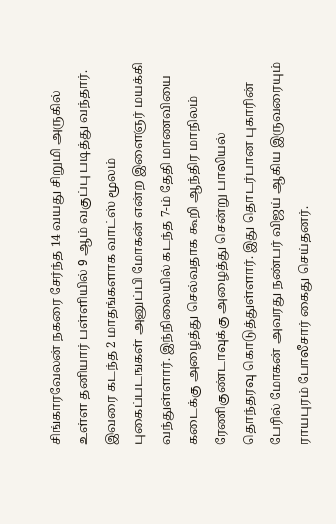சிங்காரவேலன் நகரை சேர்ந்த 14 வயது சிறுமி அருகில் உள்ள தனியார் பள்ளியில் 9 ஆம் வகுப்பு படித்து வந்தார். இவரை கடந்த 2 மாதங்களாக வாட்ஸ் மூலம் புகைப்படஙகள் அனுப்பி மோகன் என்ற இளைஞர் மயக்கி வந்துள்ளார். இந்நிலையில் கடந்த 7-ம் தேதி மாணவியை கடைக்கு அழைத்து செல்வதாக கூறி ஆந்திர மாநிலம் ரேணிகுண்டாவுக்கு அழைத்து சென்று பாலியல் தொந்தரவு கொடுத்துள்ளார். இது தொடர்பான புகாரின் பேரில் மோகன் அவரது நண்பர் விஜய் ஆகிய இருவரையும் ராயபுரம் போலீசார் கைது செய்தனர்.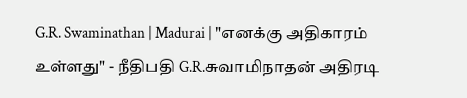G.R. Swaminathan | Madurai | "எனக்கு அதிகாரம் உள்ளது" - நீதிபதி G.R.சுவாமிநாதன் அதிரடி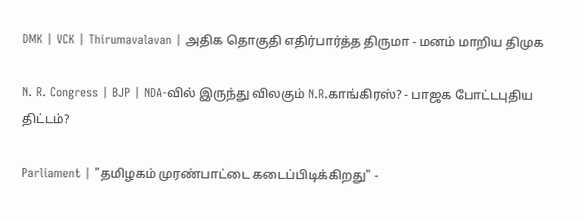DMK | VCK | Thirumavalavan | அதிக தொகுதி எதிர்பார்த்த திருமா - மனம் மாறிய திமுக

N. R. Congress | BJP | NDA-வில் இருந்து விலகும் N.R.காங்கிரஸ்? - பாஜக போட்டபுதிய திட்டம்?

Parliament | "தமிழகம் முரண்பாட்டை கடைப்பிடிக்கிறது" -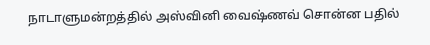நாடாளுமன்றத்தில் அஸ்வினி வைஷ்ணவ் சொன்ன பதில்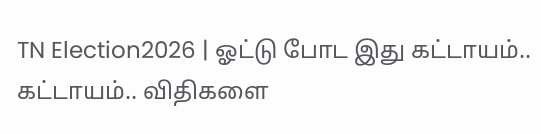TN Election2026 | ஓட்டு போட இது கட்டாயம்.. கட்டாயம்.. விதிகளை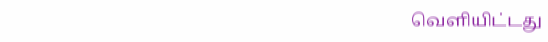வெளியிட்டது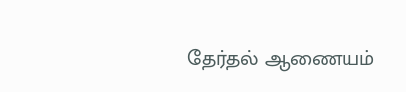தேர்தல் ஆணையம்